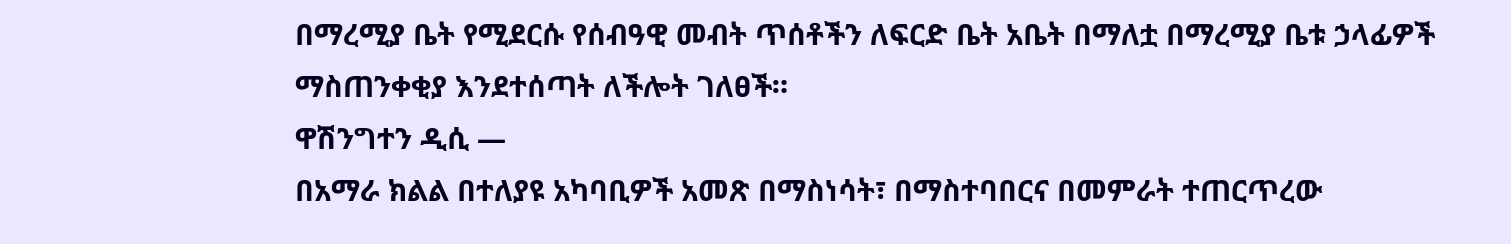በማረሚያ ቤት የሚደርሱ የሰብዓዊ መብት ጥሰቶችን ለፍርድ ቤት አቤት በማለቷ በማረሚያ ቤቱ ኃላፊዎች ማስጠንቀቂያ እንደተሰጣት ለችሎት ገለፀች።
ዋሽንግተን ዲሲ —
በአማራ ክልል በተለያዩ አካባቢዎች አመጽ በማስነሳት፣ በማስተባበርና በመምራት ተጠርጥረው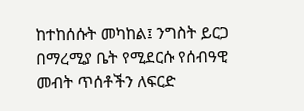ከተከሰሱት መካከል፤ ንግስት ይርጋ በማረሚያ ቤት የሚደርሱ የሰብዓዊ መብት ጥሰቶችን ለፍርድ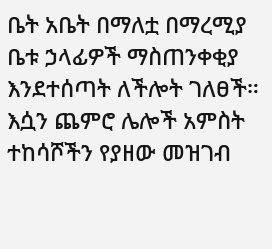ቤት አቤት በማለቷ በማረሚያ ቤቱ ኃላፊዎች ማስጠንቀቂያ እንደተሰጣት ለችሎት ገለፀች። እሷን ጨምሮ ሌሎች አምስት ተከሳሾችን የያዘው መዝገብ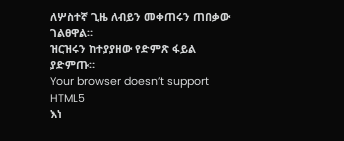ለሦስተኛ ጊዜ ለብይን መቀጠሩን ጠበቃው ገልፀዋል።
ዝርዝሩን ከተያያዘው የድምጽ ፋይል ያድምጡ።
Your browser doesn’t support HTML5
እነ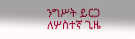ንግሥት ይርጋ ለሦስተኛ ጊዜ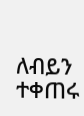ለብይን ተቀጠሩ